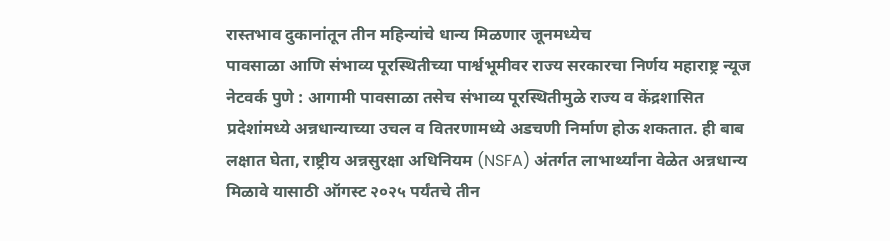रास्तभाव दुकानांतून तीन महिन्यांचे धान्य मिळणार जूनमध्येच
पावसाळा आणि संभाव्य पूरस्थितीच्या पार्श्वभूमीवर राज्य सरकारचा निर्णय महाराष्ट्र न्यूज नेटवर्क पुणे : आगामी पावसाळा तसेच संभाव्य पूरस्थितीमुळे राज्य व केंद्रशासित प्रदेशांमध्ये अन्नधान्याच्या उचल व वितरणामध्ये अडचणी निर्माण होऊ शकतात. ही बाब लक्षात घेता, राष्ट्रीय अन्नसुरक्षा अधिनियम (NSFA) अंतर्गत लाभार्थ्यांना वेळेत अन्नधान्य मिळावे यासाठी ऑगस्ट २०२५ पर्यंतचे तीन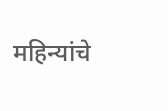महिन्यांचे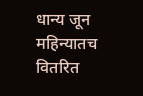धान्य जून महिन्यातच वितरित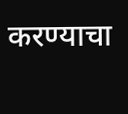करण्याचा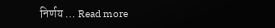निर्णय … Read more